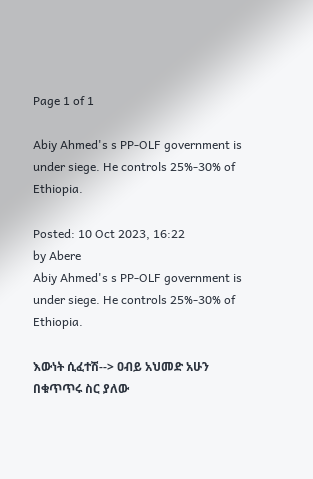Page 1 of 1

Abiy Ahmed's s PP-OLF government is under siege. He controls 25%-30% of Ethiopia.

Posted: 10 Oct 2023, 16:22
by Abere
Abiy Ahmed's s PP-OLF government is under siege. He controls 25%-30% of Ethiopia.

እውነት ሲፈተሽ--> ዐብይ አህመድ አሁን በቁጥጥሩ ስር ያለው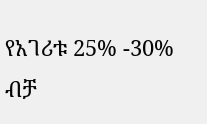የአገሪቱ 25% -30% ብቻ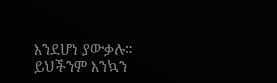እንደሆነ ያውቃሉ። ይህችንም እንኳን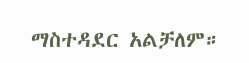ማስተዳደር አልቻለም።